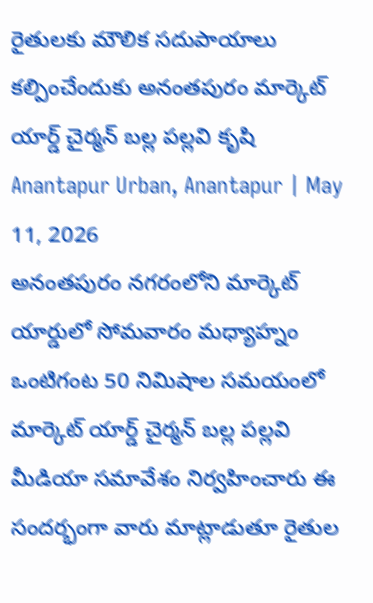రైతులకు మౌలిక సదుపాయాలు కల్పించేందుకు అనంతపురం మార్కెట్ యార్డ్ చైర్మన్ బల్ల పల్లవి కృషి
Anantapur Urban, Anantapur | May 11, 2026
అనంతపురం నగరంలోని మార్కెట్ యార్డులో సోమవారం మధ్యాహ్నం ఒంటిగంట 50 నిమిషాల సమయంలో మార్కెట్ యార్డ్ చైర్మన్ బల్ల పల్లవి మీడియా సమావేశం నిర్వహించారు ఈ సందర్భంగా వారు మాట్లాడుతూ రైతుల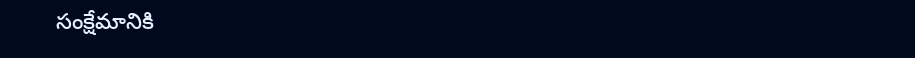సంక్షేమానికి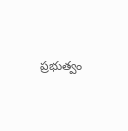ప్రభుత్వం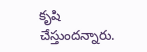కృషి చేస్తుందన్నారు.